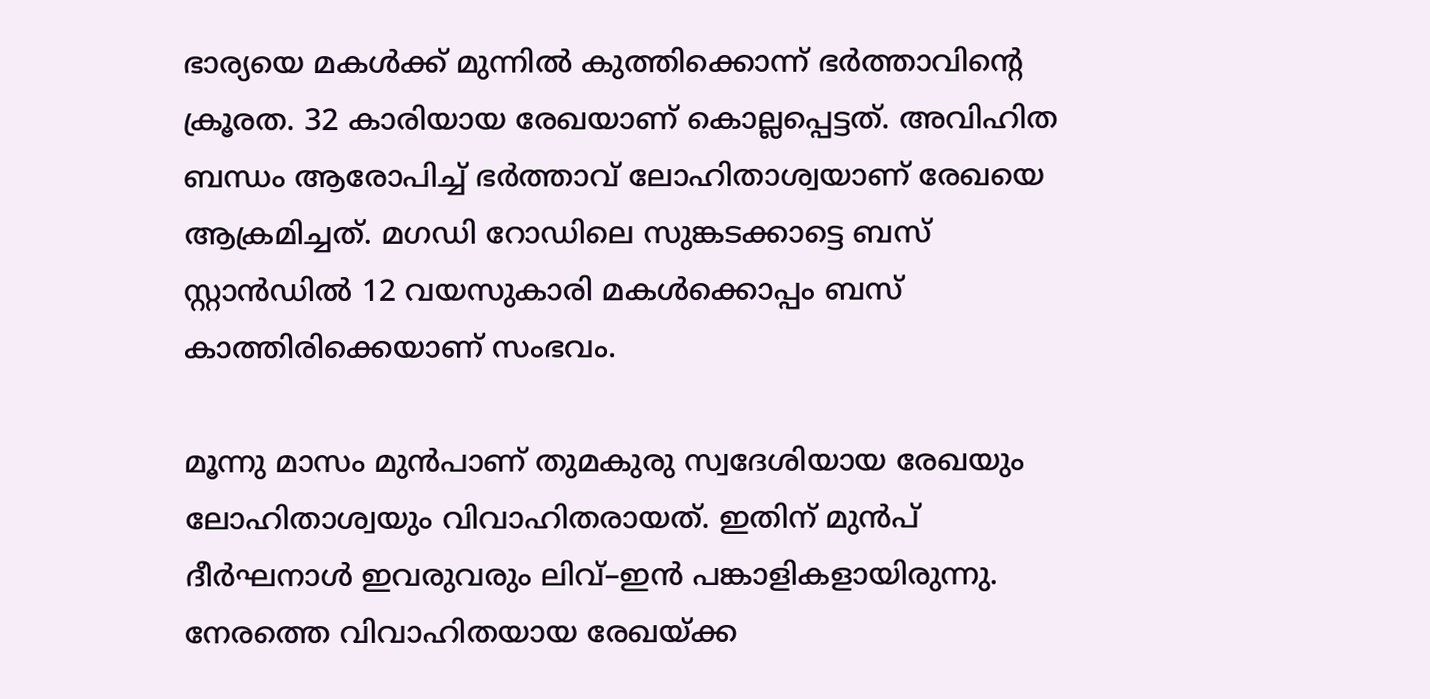ഭാര്യയെ മകള്‍ക്ക് മുന്നില്‍ കുത്തിക്കൊന്ന് ഭര്‍ത്താവിന്‍റെ ക്രൂരത. 32 കാരിയായ രേഖയാണ് കൊല്ലപ്പെട്ടത്. അവിഹിത ബന്ധം ആരോപിച്ച് ഭര്‍ത്താവ് ലോഹിതാശ്വയാണ് രേഖയെ ആക്രമിച്ചത്. മഗഡി റോഡിലെ സുങ്കടക്കാട്ടെ ബസ് സ്റ്റാൻഡില്‍ 12 വയസുകാരി മകള്‍ക്കൊപ്പം ബസ് കാത്തിരിക്കെയാണ് സംഭവം.

മൂന്നു മാസം മുന്‍പാണ് തുമകുരു സ്വദേശിയായ രേഖയും ലോഹിതാശ്വയും വിവാഹിതരായത്. ഇതിന് മുന്‍പ് ദീര്‍ഘനാള്‍ ഇവരുവരും ലിവ്–ഇന്‍ പങ്കാളികളായിരുന്നു. നേരത്തെ വിവാഹിതയായ രേഖയ്ക്ക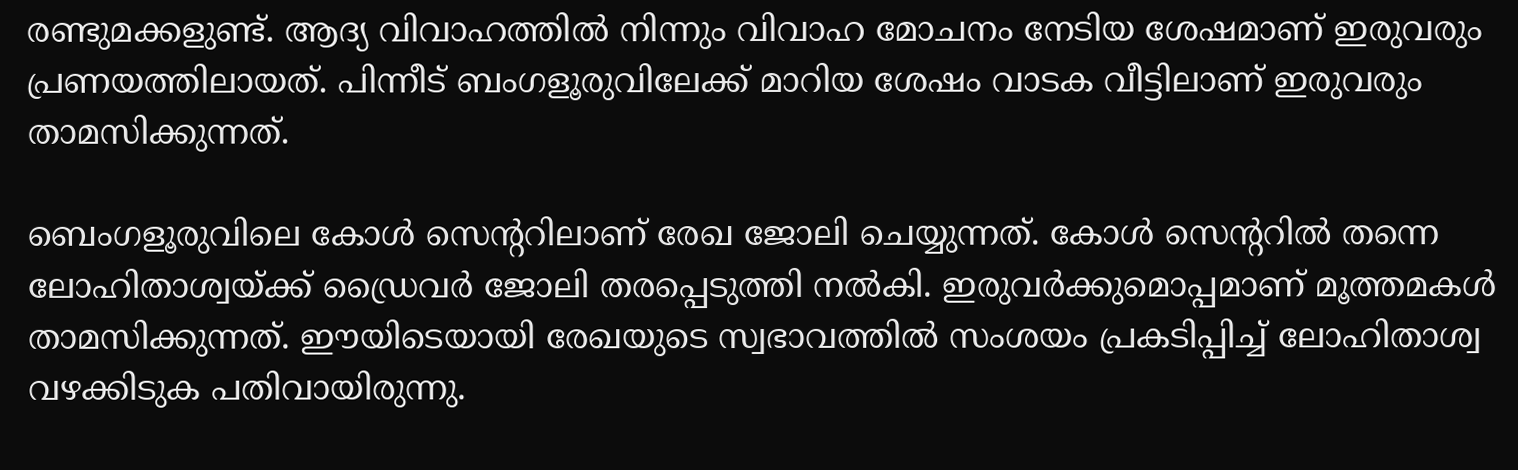രണ്ടുമക്കളുണ്ട്. ആദ്യ വിവാഹത്തില്‍ നിന്നും വിവാഹ മോചനം നേടിയ ശേഷമാണ് ഇരുവരും പ്രണയത്തിലായത്. പിന്നീട് ബംഗളൂരുവിലേക്ക് മാറിയ ശേഷം വാടക വീട്ടിലാണ് ഇരുവരും താമസിക്കുന്നത്.

ബെംഗളൂരുവിലെ കോള്‍ സെന്‍ററിലാണ് രേഖ ജോലി ചെയ്യുന്നത്. കോള്‍ സെന്‍ററില്‍ തന്നെ ലോഹിതാശ്വയ്ക്ക് ഡ്രൈവര്‍ ജോലി തരപ്പെടുത്തി നല്‍കി. ഇരുവര്‍ക്കുമൊപ്പമാണ് മൂത്തമകള്‍ താമസിക്കുന്നത്. ഈയിടെയായി രേഖയുടെ സ്വഭാവത്തിൽ സംശയം പ്രകടിപ്പിച്ച് ലോഹിതാശ്വ വഴക്കിടുക പതിവായിരുന്നു.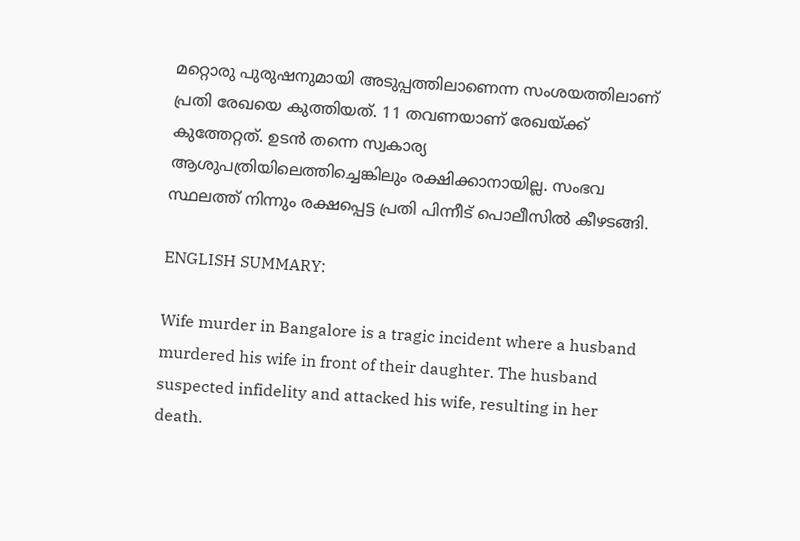മറ്റൊരു പുരുഷനുമായി അടുപ്പത്തിലാണെന്ന സംശയത്തിലാണ് പ്രതി രേഖയെ കുത്തിയത്. 11 തവണയാണ് രേഖയ്ക്ക് കുത്തേറ്റത്. ഉടന്‍ തന്നെ സ്വകാര്യ ആശുപത്രിയിലെത്തിച്ചെങ്കിലും രക്ഷിക്കാനായില്ല. സംഭവ സ്ഥലത്ത് നിന്നും രക്ഷപ്പെട്ട പ്രതി പിന്നീട് പൊലീസില്‍ കീഴടങ്ങി.

ENGLISH SUMMARY:

Wife murder in Bangalore is a tragic incident where a husband murdered his wife in front of their daughter. The husband suspected infidelity and attacked his wife, resulting in her death.